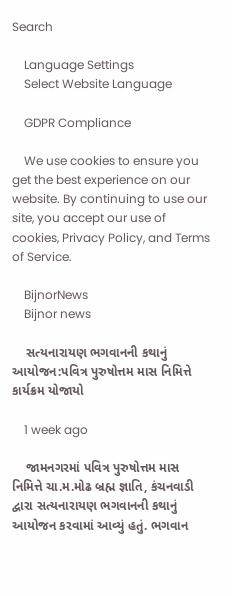Search

    Language Settings
    Select Website Language

    GDPR Compliance

    We use cookies to ensure you get the best experience on our website. By continuing to use our site, you accept our use of cookies, Privacy Policy, and Terms of Service.

    BijnorNews
    Bijnor news

    સત્યનારાયણ ભગવાનની કથાનું આયોજન:પવિત્ર પુરુષોત્તમ માસ નિમિત્તે કાર્યક્રમ યોજાયો

    1 week ago

    જામનગરમાં પવિત્ર પુરુષોત્તમ માસ નિમિત્તે ચા.મ.મોઢ બ્રહ્મ જ્ઞાતિ, કંચનવાડી દ્વારા સત્યનારાયણ ભગવાનની કથાનું આયોજન કરવામાં આવ્યું હતું. ભગવાન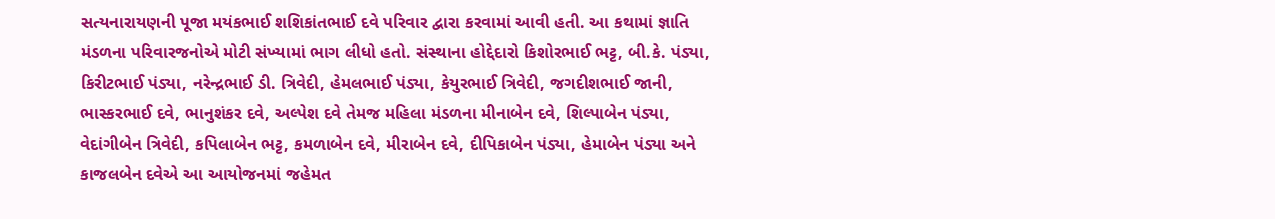સત્યનારાયણની પૂજા મયંકભાઈ શશિકાંતભાઈ દવે પરિવાર દ્વારા કરવામાં આવી હતી. આ કથામાં જ્ઞાતિ મંડળના પરિવારજનોએ મોટી સંખ્યામાં ભાગ લીધો હતો. સંસ્થાના હોદ્દેદારો કિશોરભાઈ ભટ્ટ, બી.કે. પંડ્યા, કિરીટભાઈ પંડ્યા, નરેન્દ્રભાઈ ડી. ત્રિવેદી, હેમલભાઈ પંડ્યા, કેયુરભાઈ ત્રિવેદી, જગદીશભાઈ જાની, ભાસ્કરભાઈ દવે, ભાનુશંકર દવે, અલ્પેશ દવે તેમજ મહિલા મંડળના મીનાબેન દવે, શિલ્પાબેન પંડ્યા, વેદાંગીબેન ત્રિવેદી, કપિલાબેન ભટ્ટ, કમળાબેન દવે, મીરાબેન દવે, દીપિકાબેન પંડ્યા, હેમાબેન પંડ્યા અને કાજલબેન દવેએ આ આયોજનમાં જહેમત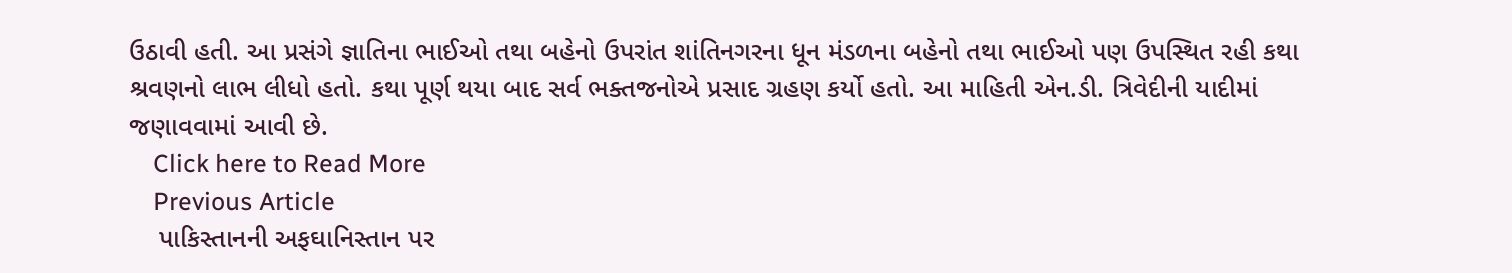ઉઠાવી હતી. આ પ્રસંગે જ્ઞાતિના ભાઈઓ તથા બહેનો ઉપરાંત શાંતિનગરના ધૂન મંડળના બહેનો તથા ભાઈઓ પણ ઉપસ્થિત રહી કથા શ્રવણનો લાભ લીધો હતો. કથા પૂર્ણ થયા બાદ સર્વ ભક્તજનોએ પ્રસાદ ગ્રહણ કર્યો હતો. આ માહિતી એન.ડી. ત્રિવેદીની યાદીમાં જણાવવામાં આવી છે.
    Click here to Read More
    Previous Article
    પાકિસ્તાનની અફઘાનિસ્તાન પર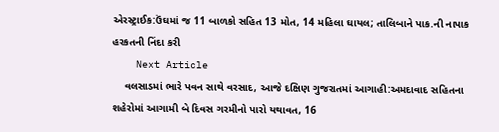એરસ્ટ્રાઈક:ઉંઘમાં જ 11 બાળકો સહિત 13 મોત, 14 મહિલા ઘાયલ; તાલિબાને પાક.ની નાપાક હરકતની નિંદા કરી
    Next Article
    વલસાડમાં ભારે પવન સાથે વરસાદ, આજે દક્ષિણ ગુજરાતમાં આગાહી:અમદાવાદ સહિતના શહેરોમાં આગામી બે દિવસ ગરમીનો પારો યથાવત, 16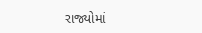રાજ્યોમાં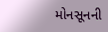મોનસૂનની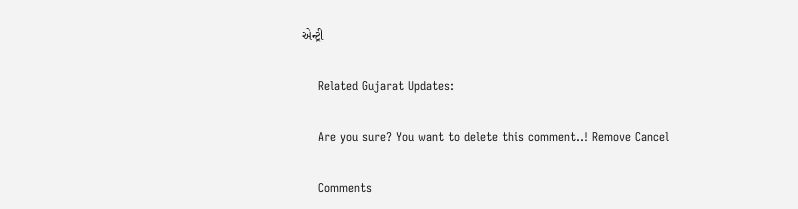એન્ટ્રી

    Related Gujarat Updates:

    Are you sure? You want to delete this comment..! Remove Cancel

    Comments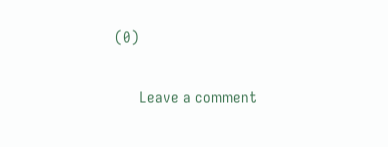(0)

      Leave a comment